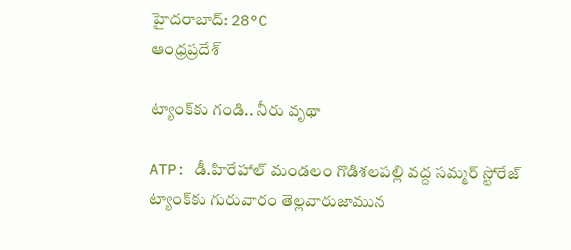హైదరాబాద్: 28°C
ఆంధ్రప్రదేశ్

ట్యాంక్‌కు గండి.. నీరు వృథా

ATP: డీ.హిరేహాల్ మండలం గొడిశలపల్లి వద్ద సమ్మర్ స్టోరేజ్ ట్యాంక్‌కు గురువారం తెల్లవారుజామున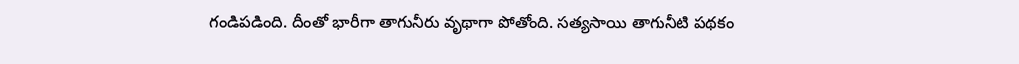గండిపడింది. దీంతో భారీగా తాగునీరు వృథాగా పోతోంది. సత్యసాయి తాగునీటి పథకం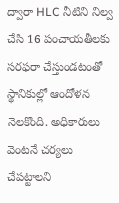ద్వారా HLC నీటిని నిల్వ చేసి 16 పంచాయతీలకు సరఫరా చేస్తుండటంతో స్థానికుల్లో ఆందోళన నెలకొంది. అధికారులు వెంటనే చర్యలు చేపట్టాలని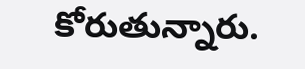కోరుతున్నారు.